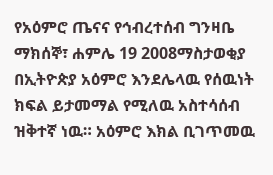የአዕምሮ ጤናና የኅብረተሰብ ግንዛቤ
ማክሰኞ፣ ሐምሌ 19 2008ማስታወቂያ
በኢትዮጵያ አዕምሮ እንደሌላዉ የሰዉነት ክፍል ይታመማል የሚለዉ አስተሳሰብ ዝቅተኛ ነዉ። አዕምሮ እክል ቢገጥመዉ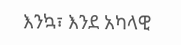እንኳ፣ እንደ አካላዊ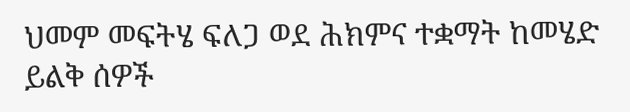ህመም መፍትሄ ፍለጋ ወደ ሕክምና ተቋማት ከመሄድ ይልቅ ሰዎች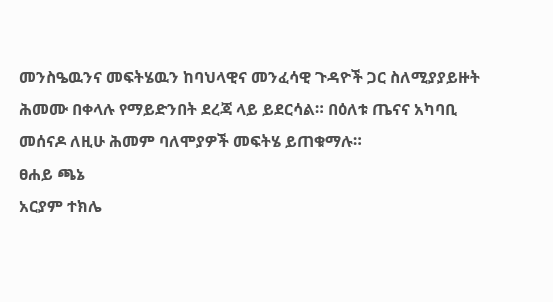መንስዔዉንና መፍትሄዉን ከባህላዊና መንፈሳዊ ጉዳዮች ጋር ስለሚያያይዙት ሕመሙ በቀላሉ የማይድንበት ደረጃ ላይ ይደርሳል። በዕለቱ ጤናና አካባቢ መሰናዶ ለዚሁ ሕመም ባለሞያዎች መፍትሄ ይጠቁማሉ።
ፀሐይ ጫኔ
አርያም ተክሌ